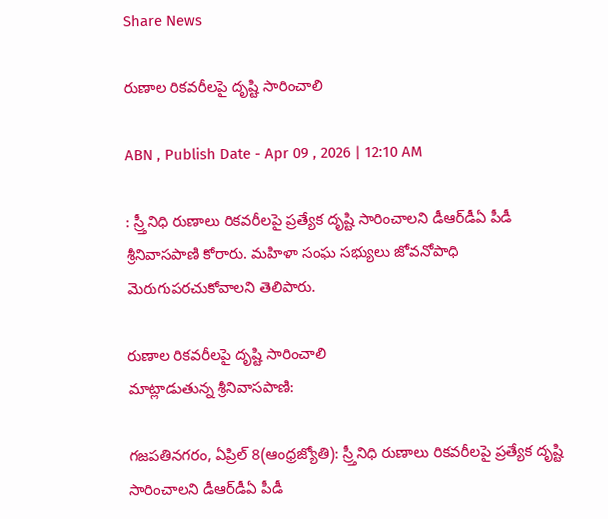Share News

రుణాల రికవరీలపై దృష్టి సారించాలి

ABN , Publish Date - Apr 09 , 2026 | 12:10 AM

: స్ర్తీనిధి రుణాలు రికవరీలపై ప్రత్యేక దృష్టి సారించాలని డీఆర్‌డీఏ పీడీ శ్రీనివాసపాణి కోరారు. మహిళా సంఘ సభ్యులు జోవనోపాధి మెరుగుపరచుకోవాలని తెలిపారు.

రుణాల రికవరీలపై దృష్టి సారించాలి
మాట్లాడుతున్న శ్రీనివాసపాణి:

గజపతినగరం, ఏప్రిల్‌ 8(ఆంధ్రజ్యోతి): స్ర్తీనిధి రుణాలు రికవరీలపై ప్రత్యేక దృష్టి సారించాలని డీఆర్‌డీఏ పీడీ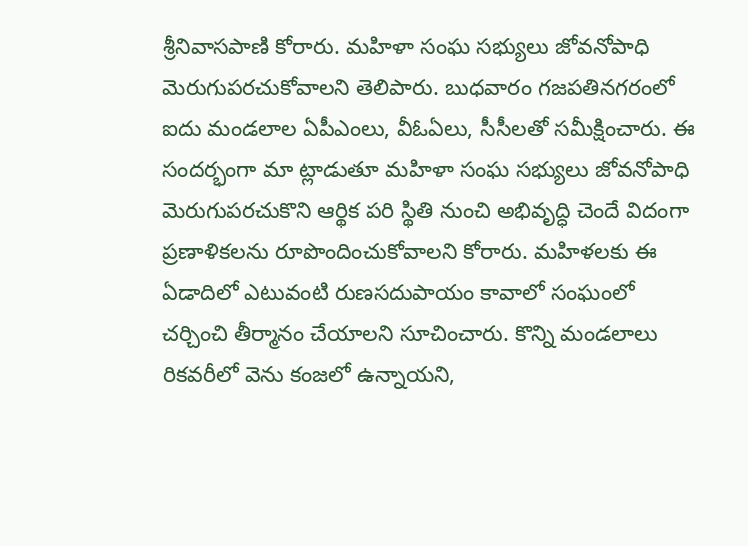శ్రీనివాసపాణి కోరారు. మహిళా సంఘ సభ్యులు జోవనోపాధి మెరుగుపరచుకోవాలని తెలిపారు. బుధవారం గజపతినగరంలో ఐదు మండలాల ఏపీఎంలు, వీఓఏలు, సీసీలతో సమీక్షించారు. ఈ సందర్భంగా మా ట్లాడుతూ మహిళా సంఘ సభ్యులు జోవనోపాధి మెరుగుపరచుకొని ఆర్థిక పరి స్థితి నుంచి అభివృద్ధి చెందే విదంగా ప్రణాళికలను రూపొందించుకోవాలని కోరారు. మహిళలకు ఈ ఏడాదిలో ఎటువంటి రుణసదుపాయం కావాలో సంఘంలో చర్చించి తీర్మానం చేయాలని సూచించారు. కొన్ని మండలాలు రికవరీలో వెను కంజలో ఉన్నాయని,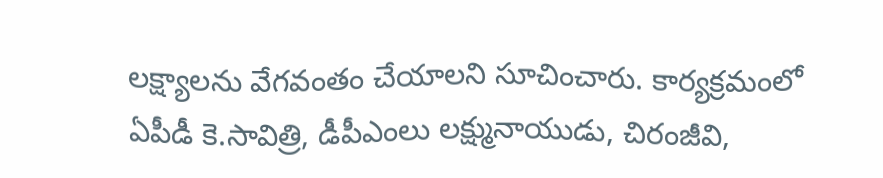లక్ష్యాలను వేగవంతం చేయాలని సూచించారు. కార్యక్రమంలో ఏపీడీ కె.సావిత్రి, డీపీఎంలు లక్ష్మునాయుడు, చిరంజీవి,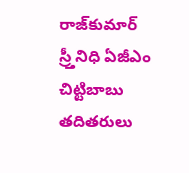రాజ్‌కుమార్‌ స్ర్తీనిధి ఏజీఎం చిట్టిబాబు తదితరులు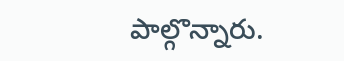పాల్గొన్నారు.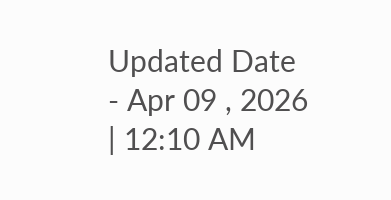Updated Date - Apr 09 , 2026 | 12:10 AM